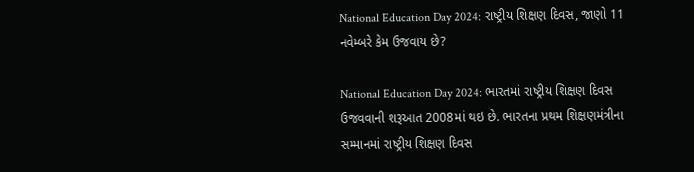National Education Day 2024: રાષ્ટ્રીય શિક્ષણ દિવસ, જાણો 11 નવેમ્બરે કેમ ઉજવાય છે?

National Education Day 2024: ભારતમાં રાષ્ટ્રીય શિક્ષણ દિવસ ઉજવવાની શરૂઆત 2008માં થઇ છે. ભારતના પ્રથમ શિક્ષણમંત્રીના સમ્માનમાં રાષ્ટ્રીય શિક્ષણ દિવસ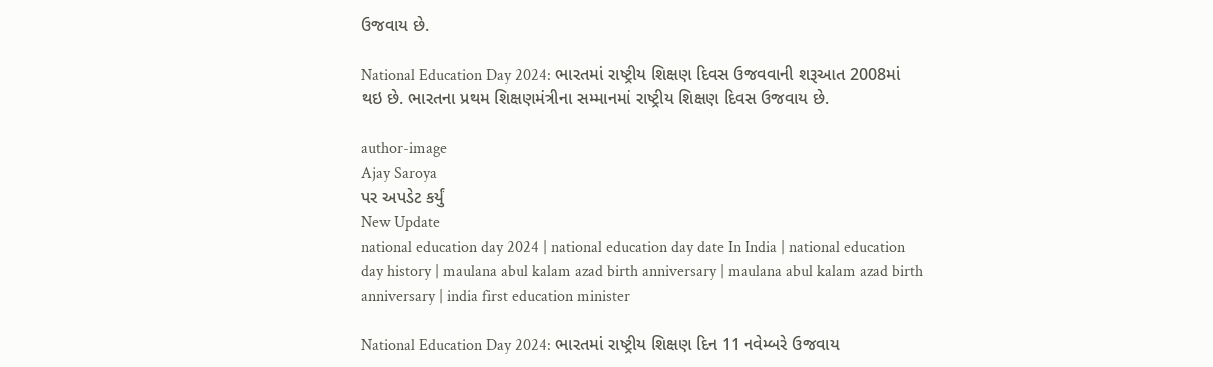ઉજવાય છે.

National Education Day 2024: ભારતમાં રાષ્ટ્રીય શિક્ષણ દિવસ ઉજવવાની શરૂઆત 2008માં થઇ છે. ભારતના પ્રથમ શિક્ષણમંત્રીના સમ્માનમાં રાષ્ટ્રીય શિક્ષણ દિવસ ઉજવાય છે.

author-image
Ajay Saroya
પર અપડેટ કર્યું
New Update
national education day 2024 | national education day date In India | national education day history | maulana abul kalam azad birth anniversary | maulana abul kalam azad birth anniversary | india first education minister

National Education Day 2024: ભારતમાં રાષ્ટ્રીય શિક્ષણ દિન 11 નવેમ્બરે ઉજવાય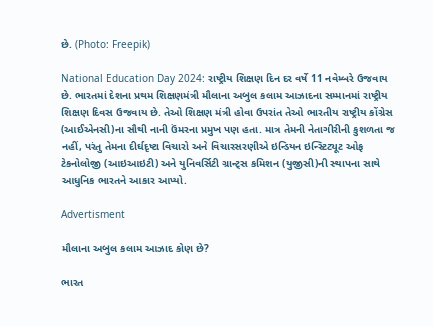છે. (Photo: Freepik)

National Education Day 2024: રાષ્ટ્રીય શિક્ષણ દિન દર વર્ષે 11 નવેમ્બરે ઉજવાય છે. ભારતમાં દેશના પ્રથમ શિક્ષણમંત્રી મૌલાના અબુલ કલામ આઝાદના સમ્માનમાં રાષ્ટ્રીય શિક્ષણ દિવસ ઉજવાય છે. તેઓ શિક્ષણ મંત્રી હોવા ઉપરાંત તેઓ ભારતીય રાષ્ટ્રીય કોંગ્રેસ (આઈએનસી)ના સૌથી નાની ઉંમરના પ્રમુખ પણ હતા. માત્ર તેમની નેતાગીરીની કુશળતા જ નહીં, પરંતુ તેમના દીર્ઘદૃષ્ટા વિચારો અને વિચારસરણીએ ઇન્ડિયન ઇન્સ્ટિટ્યૂટ ઓફ ટેકનોલોજી (આઇઆઇટી) અને યુનિવર્સિટી ગ્રાન્ટ્સ કમિશન (યુજીસી)ની સ્થાપના સાથે આધુનિક ભારતને આકાર આપ્યો.

Advertisment

મૌલાના અબુલ કલામ આઝાદ કોણ છે?

ભારત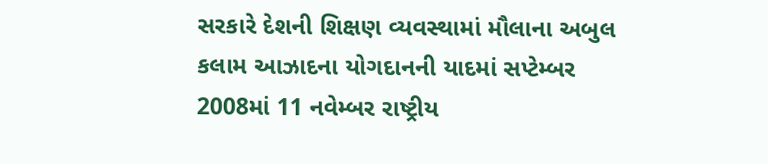સરકારે દેશની શિક્ષણ વ્યવસ્થામાં મૌલાના અબુલ કલામ આઝાદના યોગદાનની યાદમાં સપ્ટેમ્બર 2008માં 11 નવેમ્બર રાષ્ટ્રીય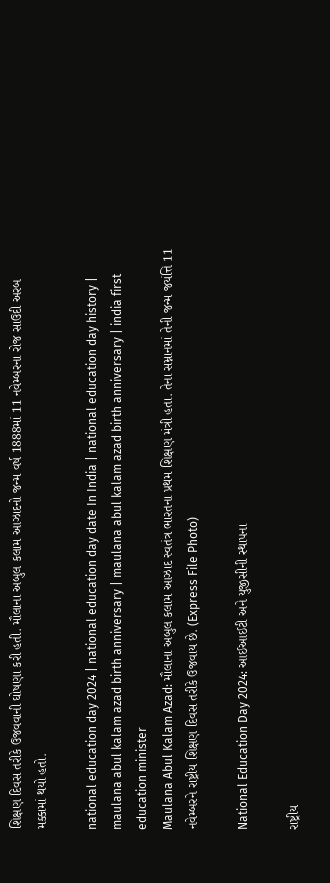શિક્ષણ દિવસ તરીકે ઉજવવાની ઘોષણા કરી હતી. મૌલાના અબુલ કલામ આઝાદનો જન્મ વર્ષ 1888માં 11 નવેમ્બરના રોજ સાઉદી અરબ મક્કામાં થયો હતો.

national education day 2024 | national education day date In India | national education day history | maulana abul kalam azad birth anniversary | maulana abul kalam azad birth anniversary | india first education minister
Maulana Abul Kalam Azad: મૌલાના અબુલ કલામ આઝાદ સ્વતંત્ર ભારતના પ્રથમ શિક્ષણ મંત્રી હતા. તેના સમ્નાનમાં તેની જન્મ જયંત્તિ 11 નવેમ્બરને રાષ્ટ્રીય શિક્ષણ દિવસ તરીકે ઉજવાય છે. (Express File Photo)

National Education Day 2024: આઈઆઈટી અને યુજીસીની સ્થાપના

રાષ્ટ્રીય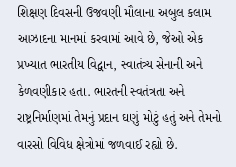શિક્ષણ દિવસની ઉજવણી મૌલાના અબુલ કલામ આઝાદના માનમાં કરવામાં આવે છે, જેઓ એક પ્રખ્યાત ભારતીય વિદ્વાન, સ્વાતંત્ર્ય સેનાની અને કેળવણીકાર હતા. ભારતની સ્વતંત્રતા અને રાષ્ટ્રનિર્માણમાં તેમનું પ્રદાન ઘણું મોટું હતું અને તેમનો વારસો વિવિધ ક્ષેત્રોમાં જળવાઈ રહ્યો છે.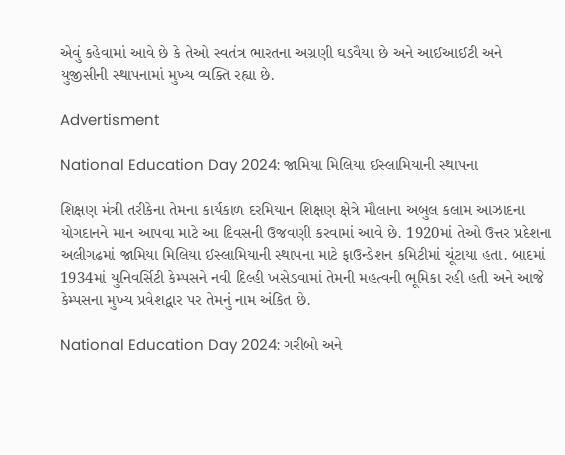એવું કહેવામાં આવે છે કે તેઓ સ્વતંત્ર ભારતના અગ્રણી ઘડવૈયા છે અને આઈઆઈટી અને યુજીસીની સ્થાપનામાં મુખ્ય વ્યક્તિ રહ્યા છે.

Advertisment

National Education Day 2024: જામિયા મિલિયા ઈસ્લામિયાની સ્થાપના

શિક્ષણ મંત્રી તરીકેના તેમના કાર્યકાળ દરમિયાન શિક્ષણ ક્ષેત્રે મૌલાના અબુલ કલામ આઝાદના યોગદાનને માન આપવા માટે આ દિવસની ઉજવણી કરવામાં આવે છે. 1920માં તેઓ ઉત્તર પ્રદેશના અલીગઢમાં જામિયા મિલિયા ઈસ્લામિયાની સ્થાપના માટે ફાઉન્ડેશન કમિટીમાં ચૂંટાયા હતા. બાદમાં 1934માં યુનિવર્સિટી કેમ્પસને નવી દિલ્હી ખસેડવામાં તેમની મહત્વની ભૂમિકા રહી હતી અને આજે કેમ્પસના મુખ્ય પ્રવેશદ્વાર પર તેમનું નામ અંકિત છે.

National Education Day 2024: ગરીબો અને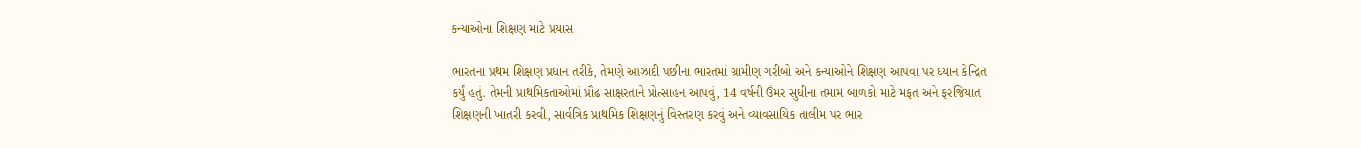કન્યાઓના શિક્ષણ માટે પ્રયાસ

ભારતના પ્રથમ શિક્ષણ પ્રધાન તરીકે, તેમણે આઝાદી પછીના ભારતમાં ગ્રામીણ ગરીબો અને કન્યાઓને શિક્ષણ આપવા પર ધ્યાન કેન્દ્રિત કર્યું હતું. તેમની પ્રાથમિકતાઓમાં પ્રૌઢ સાક્ષરતાને પ્રોત્સાહન આપવું, 14 વર્ષની ઉંમર સુધીના તમામ બાળકો માટે મફત અને ફરજિયાત શિક્ષણની ખાતરી કરવી, સાર્વત્રિક પ્રાથમિક શિક્ષણનું વિસ્તરણ કરવું અને વ્યાવસાયિક તાલીમ પર ભાર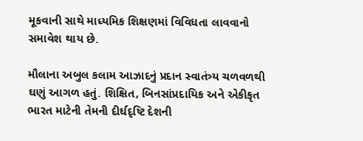મૂકવાની સાથે માધ્યમિક શિક્ષણમાં વિવિધતા લાવવાનો સમાવેશ થાય છે.

મૌલાના અબુલ કલામ આઝાદનું પ્રદાન સ્વાતંત્ર્ય ચળવળથી ઘણું આગળ હતું. શિક્ષિત, બિનસાંપ્રદાયિક અને એકીકૃત ભારત માટેની તેમની દીર્ઘદૃષ્ટિ દેશની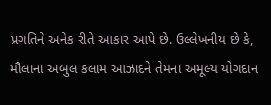પ્રગતિને અનેક રીતે આકાર આપે છે. ઉલ્લેખનીય છે કે, મૌલાના અબુલ કલામ આઝાદને તેમના અમૂલ્ય યોગદાન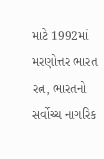માટે 1992માં મરણોત્તર ભારત રત્ન, ભારતનો સર્વોચ્ચ નાગરિક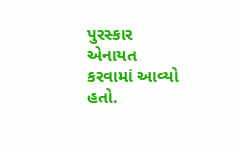પુરસ્કાર એનાયત કરવામાં આવ્યો હતો.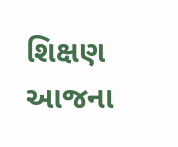શિક્ષણ આજના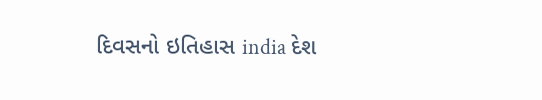દિવસનો ઇતિહાસ india દેશ